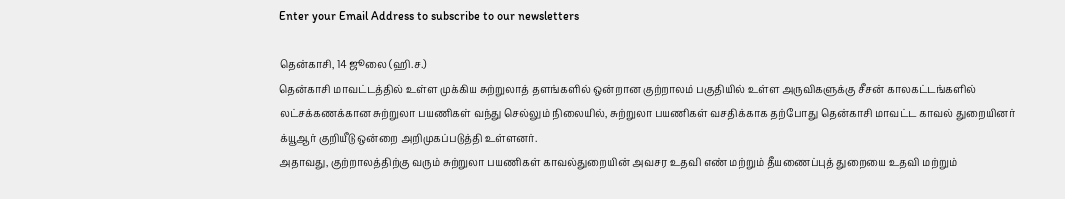Enter your Email Address to subscribe to our newsletters

தென்காசி, 14 ஜூலை (ஹி.ச.)
தென்காசி மாவட்டத்தில் உள்ள முக்கிய சுற்றுலாத் தளங்களில் ஒன்றான குற்றாலம் பகுதியில் உள்ள அருவிகளுக்கு சீசன் காலகட்டங்களில் லட்சக்கணக்கான சுற்றுலா பயணிகள் வந்து செல்லும் நிலையில், சுற்றுலா பயணிகள் வசதிக்காக தற்போது தென்காசி மாவட்ட காவல் துறையினர் க்யூஆர் குறியீடு ஒன்றை அறிமுகப்படுத்தி உள்ளனர்.
அதாவது, குற்றாலத்திற்கு வரும் சுற்றுலா பயணிகள் காவல்துறையின் அவசர உதவி எண் மற்றும் தீயணைப்புத் துறையை உதவி மற்றும்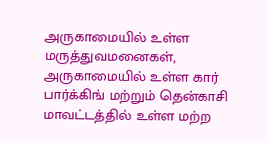அருகாமையில் உள்ள மருத்துவமனைகள், அருகாமையில் உள்ள கார் பார்க்கிங் மற்றும் தென்காசி மாவட்டத்தில் உள்ள மற்ற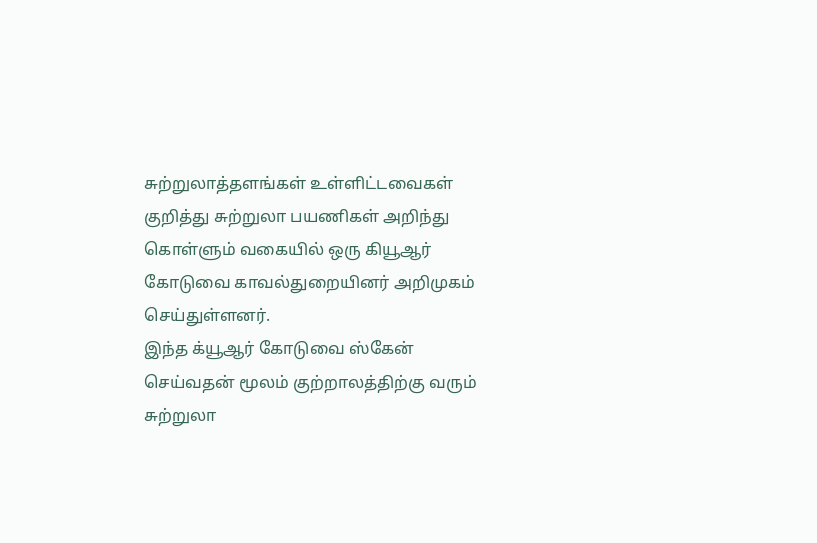சுற்றுலாத்தளங்கள் உள்ளிட்டவைகள் குறித்து சுற்றுலா பயணிகள் அறிந்து கொள்ளும் வகையில் ஒரு கியூஆர் கோடுவை காவல்துறையினர் அறிமுகம் செய்துள்ளனர்.
இந்த க்யூஆர் கோடுவை ஸ்கேன் செய்வதன் மூலம் குற்றாலத்திற்கு வரும் சுற்றுலா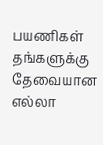பயணிகள் தங்களுக்கு தேவையான எல்லா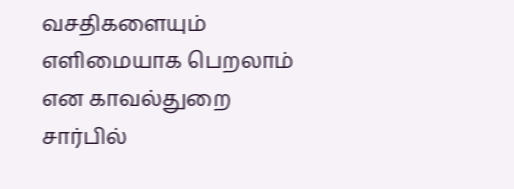வசதிகளையும் எளிமையாக பெறலாம் என காவல்துறை சார்பில்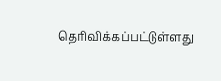தெரிவிக்கப்பட்டுள்ளது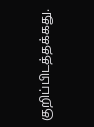குறிப்பிடத்தக்கது.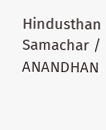Hindusthan Samachar / ANANDHAN